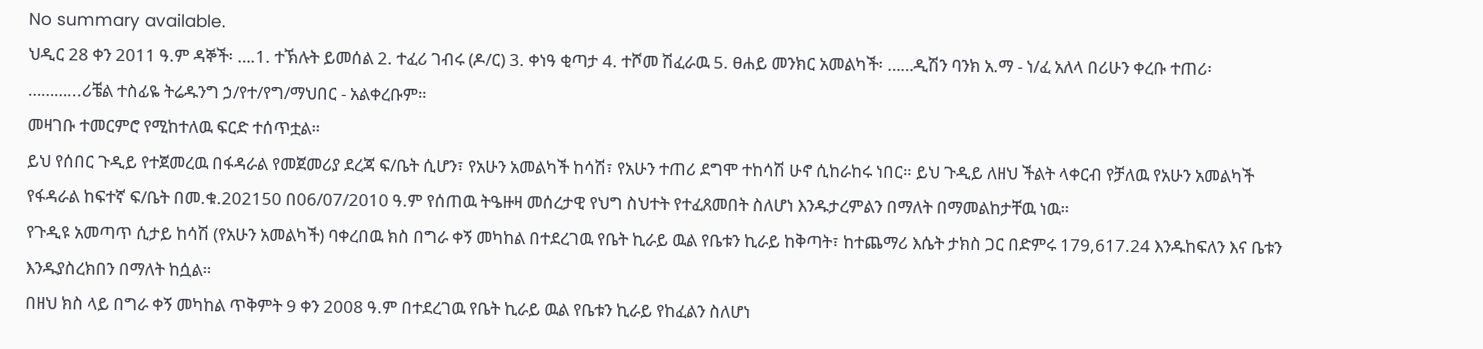No summary available.
ህዲር 28 ቀን 2011 ዓ.ም ዳኞች፡ ….1. ተኽሉት ይመሰል 2. ተፈሪ ገብሩ (ዶ/ር) 3. ቀነዓ ቂጣታ 4. ተሾመ ሽፈራዉ 5. ፀሐይ መንክር አመልካች፡ ……ዲሽን ባንክ አ.ማ - ነ/ፈ አለላ በሪሁን ቀረቡ ተጠሪ፡ ………...ሪቼል ተስፊዬ ትሬዱንግ ኃ/የተ/የግ/ማህበር - አልቀረቡም።
መዛገቡ ተመርምሮ የሚከተለዉ ፍርድ ተሰጥቷል።
ይህ የሰበር ጉዲይ የተጀመረዉ በፋዳራል የመጀመሪያ ደረጃ ፍ/ቤት ሲሆን፣ የአሁን አመልካች ከሳሽ፣ የአሁን ተጠሪ ደግሞ ተከሳሽ ሁኖ ሲከራከሩ ነበር። ይህ ጉዲይ ለዘህ ችልት ላቀርብ የቻለዉ የአሁን አመልካች የፋዳራል ከፍተኛ ፍ/ቤት በመ.ቁ.202150 በ06/07/2010 ዓ.ም የሰጠዉ ትዔዙዛ መሰረታዊ የህግ ስህተት የተፈጸመበት ስለሆነ እንዱታረምልን በማለት በማመልከታቸዉ ነዉ።
የጉዲዩ አመጣጥ ሲታይ ከሳሽ (የአሁን አመልካች) ባቀረበዉ ክስ በግራ ቀኝ መካከል በተደረገዉ የቤት ኪራይ ዉል የቤቱን ኪራይ ከቅጣት፣ ከተጨማሪ እሴት ታክስ ጋር በድምሩ 179,617.24 እንዱከፍለን እና ቤቱን እንዱያስረክበን በማለት ከሷል።
በዘህ ክስ ላይ በግራ ቀኝ መካከል ጥቅምት 9 ቀን 2008 ዓ.ም በተደረገዉ የቤት ኪራይ ዉል የቤቱን ኪራይ የከፈልን ስለሆነ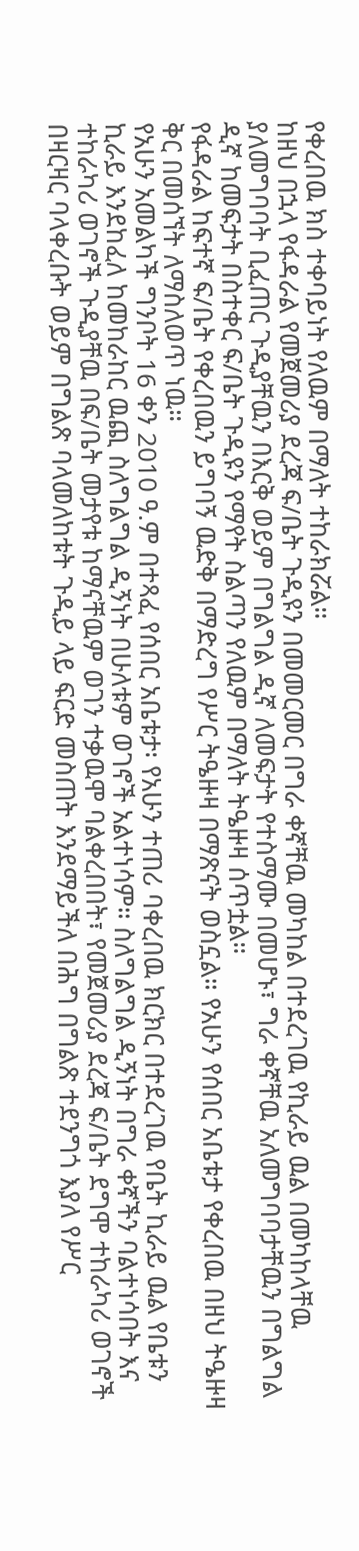የቀረበዉ ክስ ተቀባይነት የለዉም በማለት ተከራክሯል።
ከዘህ በኋላ የፋዳራል የመጀመሪያ ደረጃ ፍ/ቤት ጉዲዩን በመመርመር በግራ ቀኛቸዉ መካከል በተደረገዉ የኪራይ ዉል በመካከላቸዉ ያለመግባባት ቢፈጠር ጉዲያቸዉን በእርቅ ወይም በግልግል ዲኛ ለመፍታት የተስማሙ በመሆኑ፣ ግራ ቀኛቸዉ አለመግባባታቸዉን በግልግል ዲኛ ከመፍታት በስተቀር ፍ/ቤት ጉዲዩን የማየት ስልጣን የለዉም በማለት ትዔዙዛ ሰጥቷል።
የፋዳራል ከፍተኛ ፍ/ቤት የቀረበዉን ይግባኝ ዉድቅ በማድረግ የሥር ትዔዙዛ በማጽናት ወስኗል። የአሁን የሰበር አቤቱታ የቀረበዉ በዘህ ትዔዙዛ ቅር በመሰኘት ለማስለወጥ ነዉ።
የአሁን አመልካች ግንቦት 16 ቀን 2010 ዓ.ም በተጻፈ የሰበር አቤቱታ፡ የአሁን ተጠሪ ባቀረበዉ ክርክር በተደረገዉ የቤት ኪራይ ዉል የቤቱን ኪራይ እንደከፈለ ከመከራከር ዉጪ ስለግልግል ዲኝነት በሁለቱም ወገኖች አልተነሳም። ስለግልግል ዲኝነት በግራ ቀኛችን ባልተነሳበት እና ተከራካሪ ወገኖች ጉዲያቸዉ በፍ/ቤት መታየቱ ከማናቸዉም ወገን ተቃዉሞ ባልቀረበበት፣ የመጀመሪያ ደረጃ ፍ/ቤት ደግሞ ተከራካሪ ወገኖች በዛርዛር ባላቀረቡት ወይም በግልጽ ባላመለከቱት ጉዲይ ላይ ፍርድ መስጠት እንደማይችለ በሕግ በግልጽ ተደንግጎ እያለ የሥር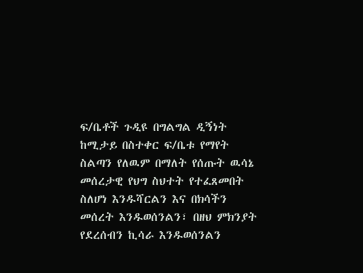ፍ/ቤቶች ጉዲዩ በግልግል ዲኝነት ከሚታይ በስተቀር ፍ/ቤቱ የማየት ስልጣን የለዉም በማለት የሰጡት ዉሳኔ መሰረታዊ የህግ ስህተት የተፈጸመበት ስለሆነ እንዱሻርልን እና በክሳችን መሰረት እንዱወሰንልን፣ በዘህ ምክንያት የደረሰብን ኪሳራ እንዱወሰንልን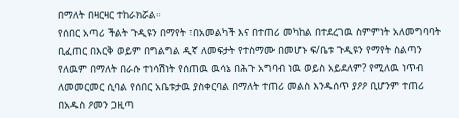በማለት በዛርዛር ተከራክሯል።
የሰበር አጣሪ ችልት ጉዲዩን በማየት ፣በአመልካች እና በተጠሪ መካከል በተደረገዉ ስምምነት አለመግባባት ቢፈጠር በእርቅ ወይም በግልግል ዲኛ ለመፍታት የተስማሙ በመሆኑ ፍ/ቤቱ ጉዲዩን የማየት ስልጣን የለዉም በማለት በራሱ ተነሳሽነት የሰጠዉ ዉሳኔ በሕጉ አግባብ ነዉ ወይስ አይደለም? የሚለዉ ነጥብ ለመመርመር ሲባል የሰበር አቤቱታዉ ያስቀርባል በማለት ተጠሪ መልስ እንዱሰጥ ያዖዖ ቢሆንም ተጠሪ በአዱስ ዖመን ጋዚጣ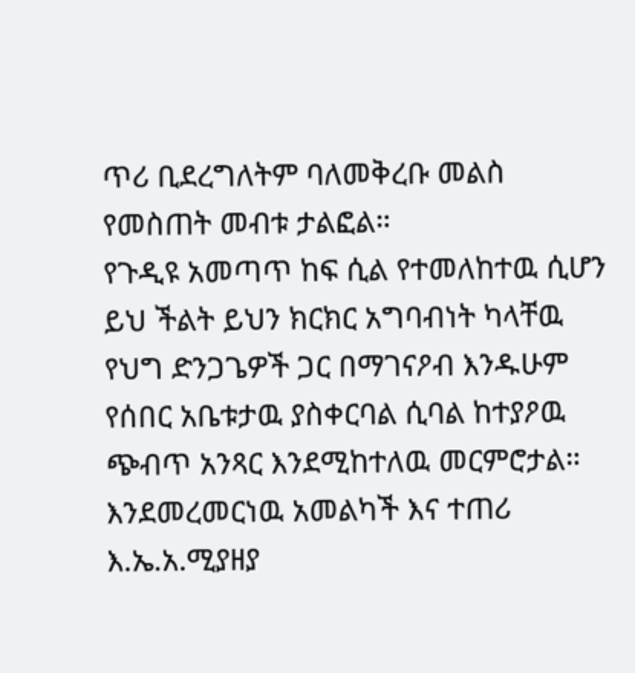ጥሪ ቢደረግለትም ባለመቅረቡ መልስ የመስጠት መብቱ ታልፎል።
የጉዲዩ አመጣጥ ከፍ ሲል የተመለከተዉ ሲሆን ይህ ችልት ይህን ክርክር አግባብነት ካላቸዉ የህግ ድንጋጌዎች ጋር በማገናዖብ እንዱሁም የሰበር አቤቱታዉ ያስቀርባል ሲባል ከተያዖዉ ጭብጥ አንጻር እንደሚከተለዉ መርምሮታል። እንደመረመርነዉ አመልካች እና ተጠሪ እ.ኤ.አ.ሚያዘያ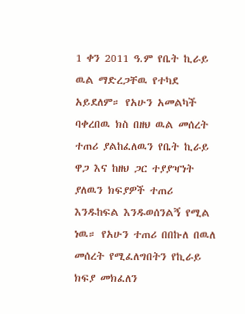1 ቀን 2011 ዓ.ም የቤት ኪራይ ዉል ማድረጋቸዉ የተካደ አይደለም። የአሁን አመልካች ባቀረበዉ ክስ በዘህ ዉል መሰረት ተጠሪ ያልከፈለዉን የቤት ኪራይ ዋጋ እና ከዘህ ጋር ተያያዣነት ያለዉን ክፍያዎች ተጠሪ እንዱከፍል እንዱወሰንልኝ የሚል ነዉ። የአሁን ተጠሪ በበኩለ በዉለ መሰረት የሚፈለግበትን የኪራይ ክፍያ መክፈለን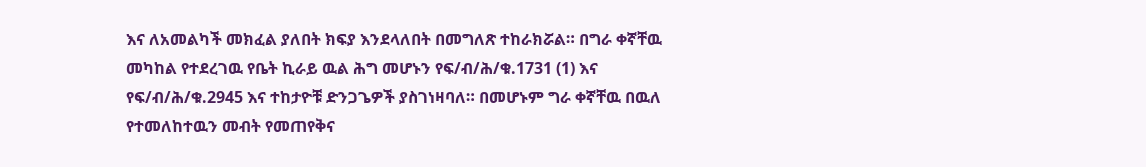እና ለአመልካች መክፈል ያለበት ክፍያ እንደላለበት በመግለጽ ተከራክሯል። በግራ ቀኛቸዉ መካከል የተደረገዉ የቤት ኪራይ ዉል ሕግ መሆኑን የፍ/ብ/ሕ/ቁ.1731 (1) እና የፍ/ብ/ሕ/ቁ.2945 እና ተከታዮቹ ድንጋጌዎች ያስገነዛባለ። በመሆኑም ግራ ቀኛቸዉ በዉለ የተመለከተዉን መብት የመጠየቅና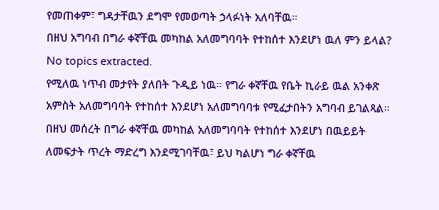የመጠቀም፣ ግዳታቸዉን ደግሞ የመወጣት ኃላፉነት አለባቸዉ።
በዘህ አግባብ በግራ ቀኛቸዉ መካከል አለመግባባት የተከሰተ እንደሆነ ዉለ ምን ይላል?
No topics extracted.
የሚለዉ ነጥብ መታየት ያለበት ጉዲይ ነዉ። የግራ ቀኛቸዉ የቤት ኪራይ ዉል አንቀጽ አምስት አለመግባባት የተከሰተ እንደሆነ አለመግባባቱ የሚፈታበትን አግባብ ይገልጻል። በዘህ መሰረት በግራ ቀኛቸዉ መካከል አለመግባባት የተከሰተ እንደሆነ በዉይይት ለመፍታት ጥረት ማድረግ እንደሚገባቸዉ፣ ይህ ካልሆነ ግራ ቀኛቸዉ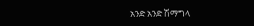አንድ አንድ ሽማግላ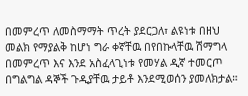በመምረጥ ለመስማማት ጥረት ያደርጋለ፣ ልዩነቱ በዘህ መልክ የማያልቅ ከሆነ ግራ ቀኛቸዉ በየበኩላቸዉ ሽማግላ በመምረጥ እና እንደ አስፈላጊነቱ የመሃል ዲኛ ተመርጦ በግልግል ዳኞች ጉዲያቸዉ ታይቶ እንደሚወሰን ያመለክታል።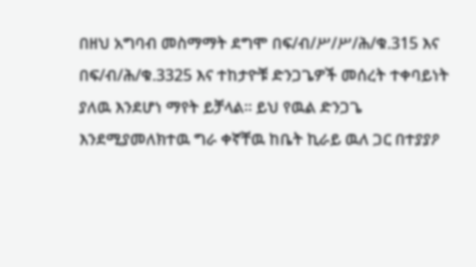በዘህ አግባብ መስማማት ደግሞ በፍ/ብ/ሥ/ሥ/ሕ/ቁ.315 እና በፍ/ብ/ሕ/ቁ.3325 እና ተከታዮቹ ድንጋጌዎች መሰረት ተቀባይነት ያለዉ እንደሆነ ማየት ይቻላል። ይህ የዉል ድንጋጌ እንደሚያመለክተዉ ግራ ቀኛቸዉ ከቤት ኪራይ ዉለ ጋር በተያያዖ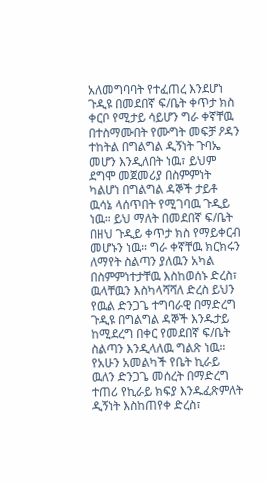አለመግባባት የተፈጠረ እንደሆነ ጉዲዩ በመደበኛ ፍ/ቤት ቀጥታ ክስ ቀርቦ የሚታይ ሳይሆን ግራ ቀኛቸዉ በተስማሙበት የሙግት መፍቻ ዖዳን ተከትል በግልግል ዲኝነት ጉባኤ መሆን እንዲለበት ነዉ፣ ይህም ደግሞ መጀመሪያ በስምምነት ካልሆነ በግልግል ዳኞች ታይቶ ዉሳኔ ላሰጥበት የሚገባዉ ጉዲይ ነዉ። ይህ ማለት በመደበኛ ፍ/ቤት በዘህ ጉዲይ ቀጥታ ክስ የማይቀርብ መሆኑን ነዉ። ግራ ቀኛቸዉ ክርክሩን ለማየት ስልጣን ያለዉን አካል በስምምነተታቸዉ እስከወሰኑ ድረስ፣ ዉላቸዉን እስካላሻሻለ ድረስ ይህን የዉል ድንጋጌ ተግባራዊ በማድረግ ጉዲዩ በግልግል ዳኞች እንዱታይ ከሚደረግ በቀር የመደበኛ ፍ/ቤት ስልጣን እንዲላለዉ ግልጽ ነዉ። የአሁን አመልካች የቤት ኪራይ ዉለን ድንጋጌ መሰረት በማድረግ ተጠሪ የኪራይ ክፍያ እንዱፈጽምለት ዲኝነት እስከጠየቀ ድረስ፣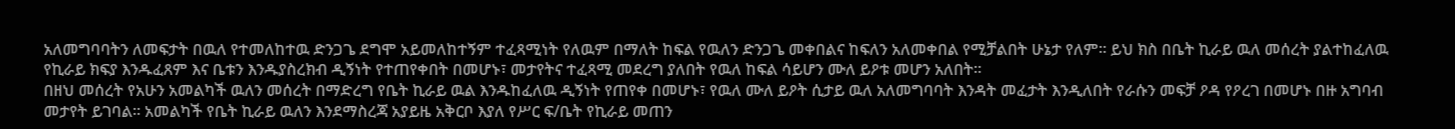አለመግባባትን ለመፍታት በዉለ የተመለከተዉ ድንጋጌ ደግሞ አይመለከተኝም ተፈጻሚነት የለዉም በማለት ከፍል የዉለን ድንጋጌ መቀበልና ከፍለን አለመቀበል የሚቻልበት ሁኔታ የለም። ይህ ክስ በቤት ኪራይ ዉለ መሰረት ያልተከፈለዉ የኪራይ ክፍያ እንዱፈጸም እና ቤቱን እንዱያስረክብ ዲኝነት የተጠየቀበት በመሆኑ፣ መታየትና ተፈጻሚ መደረግ ያለበት የዉለ ከፍል ሳይሆን ሙለ ይዖቱ መሆን አለበት።
በዘህ መሰረት የአሁን አመልካች ዉለን መሰረት በማድረግ የቤት ኪራይ ዉል እንዱከፈለዉ ዲኝነት የጠየቀ በመሆኑ፣ የዉለ ሙለ ይዖት ሲታይ ዉለ አለመግባባት እንዳት መፈታት እንዲለበት የራሱን መፍቻ ዖዳ የዖረገ በመሆኑ በዙ አግባብ መታየት ይገባል። አመልካች የቤት ኪራይ ዉለን እንደማስረጃ አያይዜ አቅርቦ እያለ የሥር ፍ/ቤት የኪራይ መጠን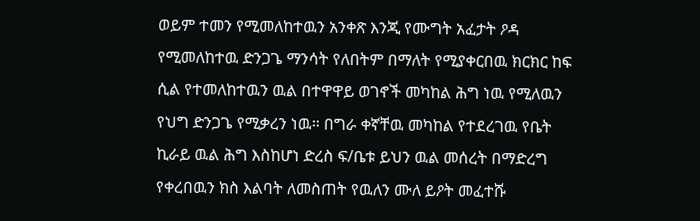ወይም ተመን የሚመለከተዉን አንቀጽ እንጂ የሙግት አፈታት ዖዳ የሚመለከተዉ ድንጋጌ ማንሳት የለበትም በማለት የሚያቀርበዉ ክርክር ከፍ ሲል የተመለከተዉን ዉል በተዋዋይ ወገኖች መካከል ሕግ ነዉ የሚለዉን የህግ ድንጋጌ የሚቃረን ነዉ። በግራ ቀኛቸዉ መካከል የተደረገዉ የቤት ኪራይ ዉል ሕግ እስከሆነ ድረስ ፍ/ቤቱ ይህን ዉል መሰረት በማድረግ የቀረበዉን ክስ እልባት ለመስጠት የዉለን ሙለ ይዖት መፈተሹ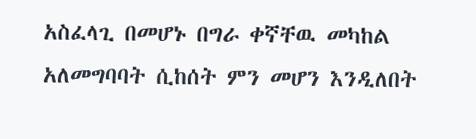አስፈላጊ በመሆኑ በግራ ቀኛቸዉ መካከል አለመግባባት ሲከሰት ምን መሆን እንዲለበት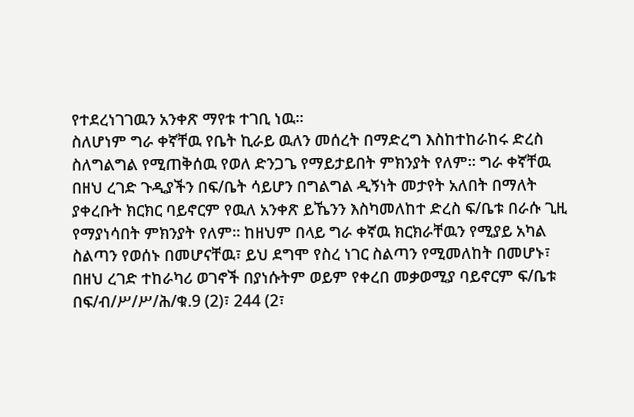የተደረነገገዉን አንቀጽ ማየቱ ተገቢ ነዉ።
ስለሆነም ግራ ቀኛቸዉ የቤት ኪራይ ዉለን መሰረት በማድረግ እስከተከራከሩ ድረስ ስለግልግል የሚጠቅሰዉ የወለ ድንጋጌ የማይታይበት ምክንያት የለም። ግራ ቀኛቸዉ በዘህ ረገድ ጉዲያችን በፍ/ቤት ሳይሆን በግልግል ዲኝነት መታየት አለበት በማለት ያቀረቡት ክርክር ባይኖርም የዉለ አንቀጽ ይኼንን እስካመለከተ ድረስ ፍ/ቤቱ በራሱ ጊዚ የማያነሳበት ምክንያት የለም። ከዘህም በላይ ግራ ቀኛዉ ክርክራቸዉን የሚያይ አካል ስልጣን የወሰኑ በመሆናቸዉ፣ ይህ ደግሞ የስረ ነገር ስልጣን የሚመለከት በመሆኑ፣ በዘህ ረገድ ተከራካሪ ወገኖች በያነሱትም ወይም የቀረበ መቃወሚያ ባይኖርም ፍ/ቤቱ በፍ/ብ/ሥ/ሥ/ሕ/ቁ.9 (2)፣ 244 (2፣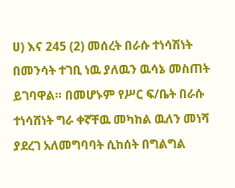ሀ) እና 245 (2) መሰረት በራሱ ተነሳሽነት በመንሳት ተገቢ ነዉ ያለዉን ዉሳኔ መስጠት ይገባዋል። በመሆኑም የሥር ፍ/ቤት በራሱ ተነሳሸነት ግራ ቀኛቸዉ መካከል ዉለን መነሻ ያደረገ አለመግባባት ሲከሰት በግልግል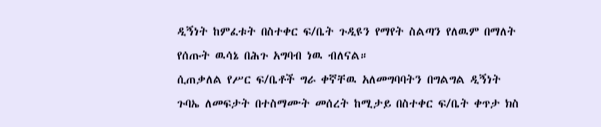ዲኝነት ከምፈቱት በስተቀር ፍ/ቤት ጉዲዩን የማየት ስልጣን የለዉም በማለት የሰጡት ዉሳኔ በሕጉ አግባብ ነዉ ብለናል።
ሲጠቃለል የሥር ፍ/ቤቶች ግራ ቀኛቸዉ አለመግባባትን በግልግል ዲኝነት ጉባኤ ለመፍታት በተስማሙት መሰረት ከሚታይ በስተቀር ፍ/ቤት ቀጥታ ክስ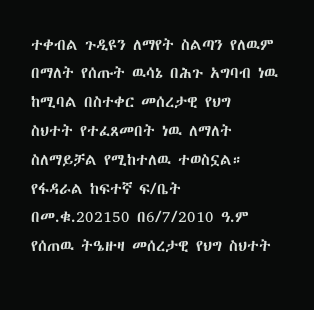ተቀብል ጉዲዩን ለማየት ስልጣን የለዉም በማለት የሰጡት ዉሳኔ በሕጉ አግባብ ነዉ ከሚባል በስተቀር መሰረታዊ የህግ ስህተት የተፈጸመበት ነዉ ለማለት ስለማይቻል የሚከተለዉ ተወስኗል።
የፋዳራል ከፍተኛ ፍ/ቤት በመ.ቁ.202150 በ6/7/2010 ዓ.ም የሰጠዉ ትዔዙዛ መሰረታዊ የህግ ስህተት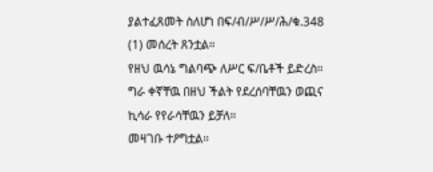ያልተፈጸመት ስለሆነ በፍ/ብ/ሥ/ሥ/ሕ/ቁ.348 (1) መሰረት ጸንቷል።
የዘህ ዉሳኔ ግልባጭ ለሥር ፍ/ቤቶች ይድረስ።
ግራ ቀኛቸዉ በዘህ ችልት የደረሰባቸዉን ወጪና ኪሳራ የየራሳቸዉን ይቻለ።
መዛገቡ ተዖግቷል።